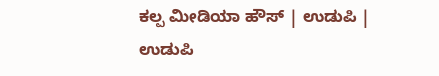ಕಲ್ಪ ಮೀಡಿಯಾ ಹೌಸ್ | ಉಡುಪಿ |
ಉಡುಪಿ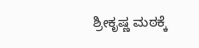ಶ್ರೀಕೃಷ್ಣ ಮಠಕ್ಕೆ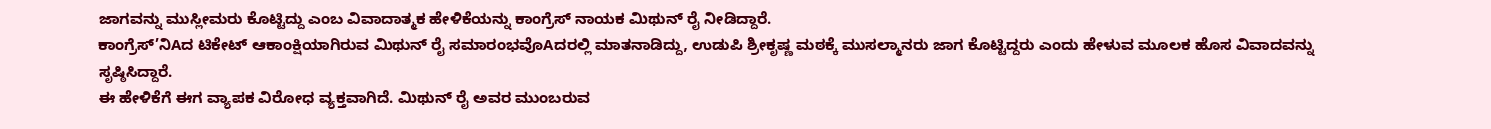ಜಾಗವನ್ನು ಮುಸ್ಲೀಮರು ಕೊಟ್ಟಿದ್ದು ಎಂಬ ವಿವಾದಾತ್ಮಕ ಹೇಳಿಕೆಯನ್ನು ಕಾಂಗ್ರೆಸ್ ನಾಯಕ ಮಿಥುನ್ ರೈ ನೀಡಿದ್ದಾರೆ.
ಕಾಂಗ್ರೆಸ್’ನಿAದ ಟಿಕೇಟ್ ಆಕಾಂಕ್ಷಿಯಾಗಿರುವ ಮಿಥುನ್ ರೈ ಸಮಾರಂಭವೊAದರಲ್ಲಿ ಮಾತನಾಡಿದ್ದು, ಉಡುಪಿ ಶ್ರೀಕೃಷ್ಣ ಮಠಕ್ಕೆ ಮುಸಲ್ಮಾನರು ಜಾಗ ಕೊಟ್ಟಿದ್ದರು ಎಂದು ಹೇಳುವ ಮೂಲಕ ಹೊಸ ವಿವಾದವನ್ನು ಸೃಷ್ಠಿಸಿದ್ದಾರೆ.
ಈ ಹೇಳಿಕೆಗೆ ಈಗ ವ್ಯಾಪಕ ವಿರೋಧ ವ್ಯಕ್ತವಾಗಿದೆ. ಮಿಥುನ್ ರೈ ಅವರ ಮುಂಬರುವ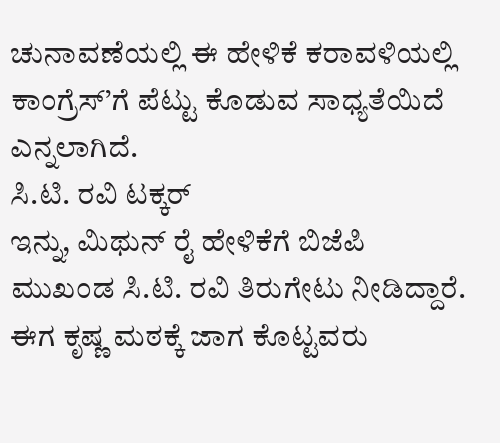ಚುನಾವಣೆಯಲ್ಲಿ ಈ ಹೇಳಿಕೆ ಕರಾವಳಿಯಲ್ಲಿ ಕಾಂಗ್ರೆಸ್’ಗೆ ಪೆಟ್ಟು ಕೊಡುವ ಸಾಧ್ಯತೆಯಿದೆ ಎನ್ನಲಾಗಿದೆ.
ಸಿ.ಟಿ. ರವಿ ಟಕ್ಕರ್
ಇನ್ನು, ಮಿಥುನ್ ರೈ ಹೇಳಿಕೆಗೆ ಬಿಜೆಪಿ ಮುಖಂಡ ಸಿ.ಟಿ. ರವಿ ತಿರುಗೇಟು ನೀಡಿದ್ದಾರೆ.
ಈಗ ಕೃಷ್ಣ ಮಠಕ್ಕೆ ಜಾಗ ಕೊಟ್ಟವರು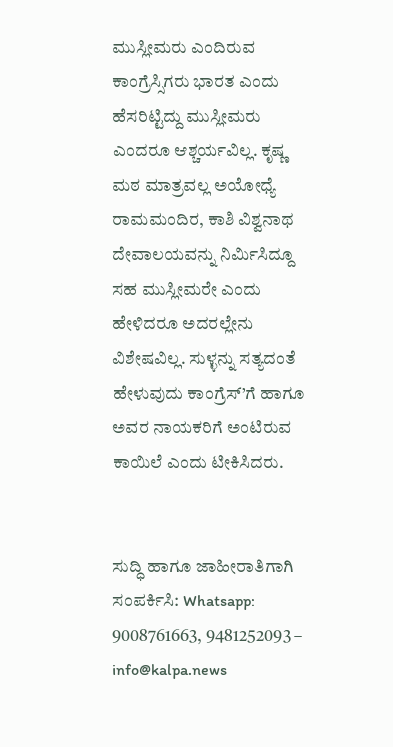ಮುಸ್ಲೀಮರು ಎಂದಿರುವ ಕಾಂಗ್ರೆಸ್ಸಿಗರು ಭಾರತ ಎಂದು ಹೆಸರಿಟ್ಟಿದ್ದು ಮುಸ್ಲೀಮರು ಎಂದರೂ ಆಶ್ಚರ್ಯವಿಲ್ಲ. ಕೃಷ್ಣ ಮಠ ಮಾತ್ರವಲ್ಲ ಅಯೋಧ್ಯೆ ರಾಮಮಂದಿರ, ಕಾಶಿ ವಿಶ್ವನಾಥ ದೇವಾಲಯವನ್ನು ನಿರ್ಮಿಸಿದ್ದೂ ಸಹ ಮುಸ್ಲೀಮರೇ ಎಂದು ಹೇಳಿದರೂ ಅದರಲ್ಲೇನು ವಿಶೇಷವಿಲ್ಲ. ಸುಳ್ಳನ್ನು ಸತ್ಯದಂತೆ ಹೇಳುವುದು ಕಾಂಗ್ರೆಸ್’ಗೆ ಹಾಗೂ ಅವರ ನಾಯಕರಿಗೆ ಅಂಟಿರುವ ಕಾಯಿಲೆ ಎಂದು ಟೀಕಿಸಿದರು.


ಸುದ್ಧಿ ಹಾಗೂ ಜಾಹೀರಾತಿಗಾಗಿ ಸಂಪರ್ಕಿಸಿ: Whatsapp: 9008761663, 9481252093 – info@kalpa.news